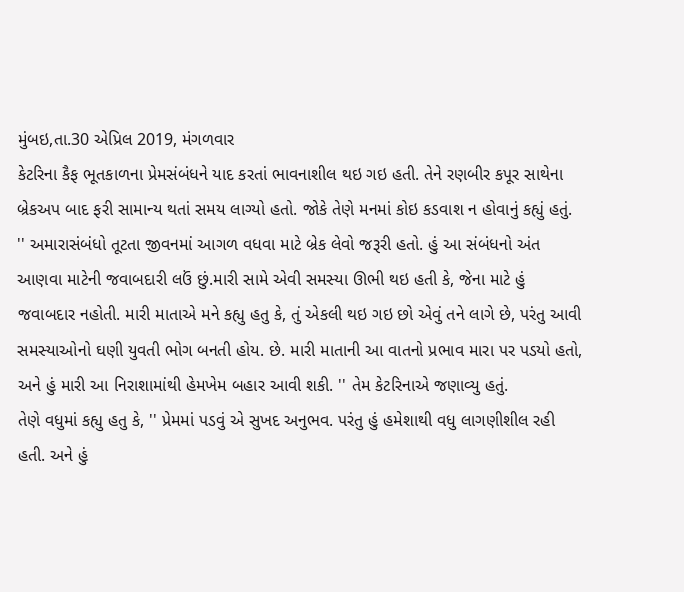મુંબઇ,તા.30 એપ્રિલ 2019, મંગળવાર
કેટરિના કૈફ ભૂતકાળના પ્રેમસંબંધને યાદ કરતાં ભાવનાશીલ થઇ ગઇ હતી. તેને રણબીર કપૂર સાથેના બ્રેકઅપ બાદ ફરી સામાન્ય થતાં સમય લાગ્યો હતો. જોકે તેણે મનમાં કોઇ કડવાશ ન હોવાનું કહ્યું હતું.
'' અમારાસંબંધો તૂટતા જીવનમાં આગળ વધવા માટે બ્રેક લેવો જરૂરી હતો. હું આ સંબંધનો અંત આણવા માટેની જવાબદારી લઉં છું.મારી સામે એવી સમસ્યા ઊભી થઇ હતી કે, જેના માટે હું જવાબદાર નહોતી. મારી માતાએ મને કહ્યુ હતુ કે, તું એકલી થઇ ગઇ છો એવું તને લાગે છે, પરંતુ આવી સમસ્યાઓનો ઘણી યુવતી ભોગ બનતી હોય. છે. મારી માતાની આ વાતનો પ્રભાવ મારા પર પડયો હતો, અને હું મારી આ નિરાશામાંથી હેમખેમ બહાર આવી શકી. '' તેમ કેટરિનાએ જણાવ્યુ હતું.
તેણે વધુમાં કહ્યુ હતુ કે, '' પ્રેમમાં પડવું એ સુખદ અનુભવ. પરંતુ હું હમેશાથી વધુ લાગણીશીલ રહી હતી. અને હું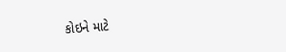કોઇને માટે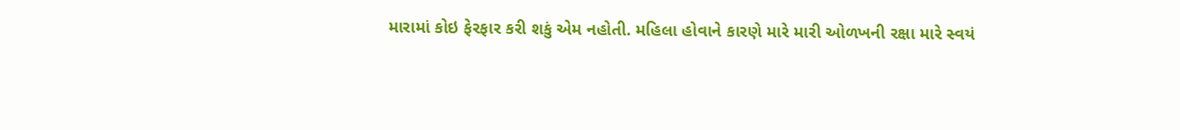મારામાં કોઇ ફેરફાર કરી શકું એમ નહોતી. મહિલા હોવાને કારણે મારે મારી ઓળખની રક્ષા મારે સ્વયં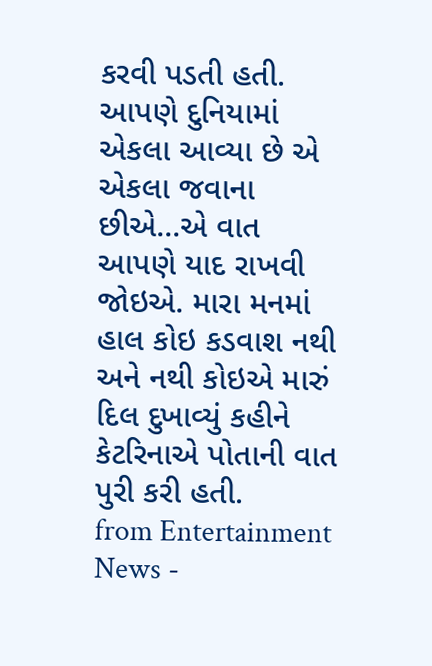કરવી પડતી હતી.
આપણે દુનિયામાં એકલા આવ્યા છે એ એકલા જવાના છીએ...એ વાત આપણે યાદ રાખવી જોઇએ. મારા મનમાં હાલ કોઇ કડવાશ નથી અને નથી કોઇએ મારું દિલ દુખાવ્યું કહીને કેટરિનાએ પોતાની વાત પુરી કરી હતી.
from Entertainment News -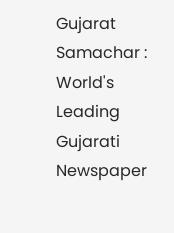Gujarat Samachar : World's Leading Gujarati Newspaper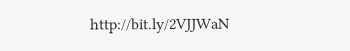http://bit.ly/2VJJWaN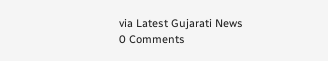via Latest Gujarati News
0 Comments